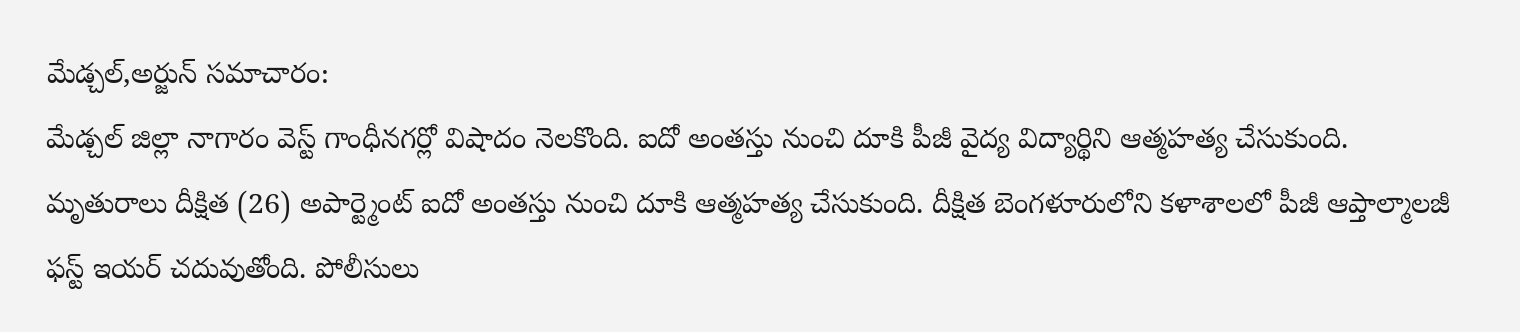మేడ్చల్,అర్జున్ సమాచారం:
మేడ్చల్ జిల్లా నాగారం వెస్ట్ గాంధీనగర్లో విషాదం నెలకొంది. ఐదో అంతస్తు నుంచి దూకి పీజీ వైద్య విద్యార్థిని ఆత్మహత్య చేసుకుంది. మృతురాలు దీక్షిత (26) అపార్ట్మెంట్ ఐదో అంతస్తు నుంచి దూకి ఆత్మహత్య చేసుకుంది. దీక్షిత బెంగళూరులోని కళాశాలలో పీజీ ఆప్తాల్మాలజీ ఫస్ట్ ఇయర్ చదువుతోంది. పోలీసులు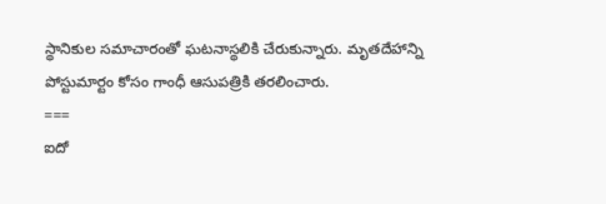స్థానికుల సమాచారంతో ఘటనాస్థలికి చేరుకున్నారు. మృతదేహాన్ని పోస్టుమార్టం కోసం గాంధీ ఆసుపత్రికి తరలించారు.
===
ఐదో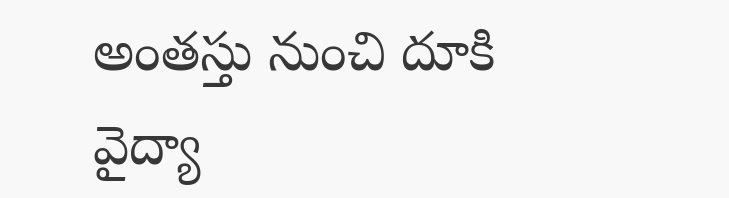అంతస్తు నుంచి దూకి వైద్యా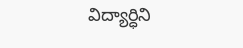విద్యార్ధిని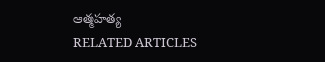ఆత్మహత్య
RELATED ARTICLES